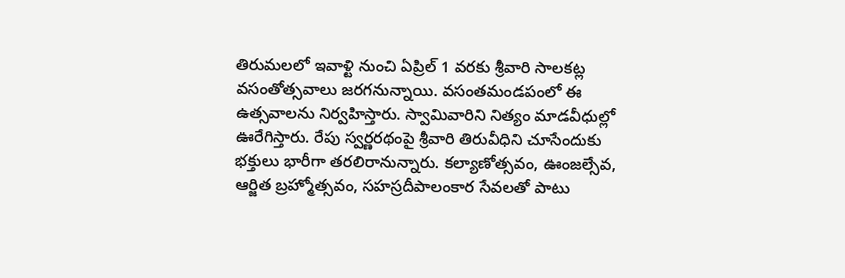తిరుమలలో ఇవాళ్టి నుంచి ఏప్రిల్ 1 వరకు శ్రీవారి సాలకట్ల వసంతోత్సవాలు జరగనున్నాయి. వసంతమండపంలో ఈ ఉత్సవాలను నిర్వహిస్తారు. స్వామివారిని నిత్యం మాడవీధుల్లో ఊరేగిస్తారు. రేపు స్వర్ణరథంపై శ్రీవారి తిరువీధిని చూసేందుకు భక్తులు భారీగా తరలిరానున్నారు. కల్యాణోత్సవం, ఊంజల్సేవ, ఆర్జిత బ్రహ్మోత్సవం, సహస్రదీపాలంకార సేవలతో పాటు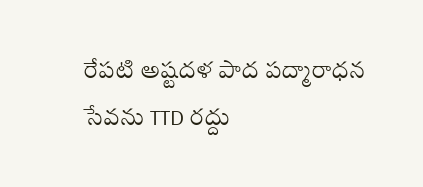రేపటి అష్టదళ పాద పద్మారాధన సేవను TTD రద్దు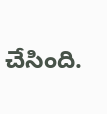చేసింది.